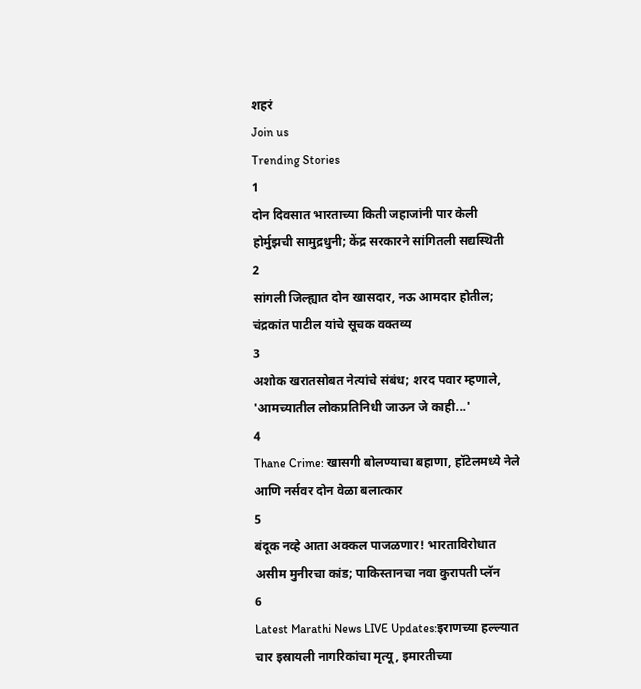शहरं
Join us
Trending Stories
1
दोन दिवसात भारताच्या किती जहाजांनी पार केली होर्मुझची सामुद्रधुनी; केंद्र सरकारने सांगितली सद्यस्थिती
2
सांगली जिल्ह्यात दोन खासदार, नऊ आमदार होतील; चंद्रकांत पाटील यांचे सूचक वक्तव्य
3
अशोक खरातसोबत नेत्यांचे संबंध; शरद पवार म्हणाले, 'आमच्यातील लोकप्रतिनिधी जाऊन जे काही...'
4
Thane Crime: खासगी बोलण्याचा बहाणा, हॉटेलमध्ये नेले आणि नर्सवर दोन वेळा बलात्कार
5
बंदूक नव्हे आता अक्कल पाजळणार! भारताविरोधात असीम मुनीरचा कांड; पाकिस्तानचा नवा कुरापती प्लॅन
6
Latest Marathi News LIVE Updates:इराणच्या हल्ल्यात चार इस्रायली नागरिकांचा मृत्यू, इमारतीच्या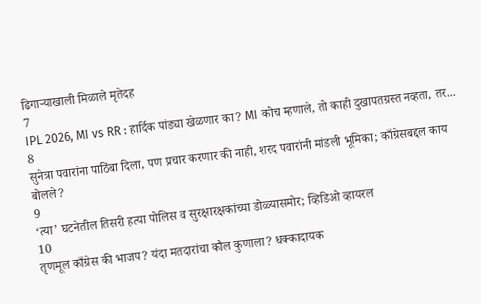ढिगाऱ्याखाली मिळाले मृतेदह
7
IPL 2026, MI vs RR : हार्दिक पांड्या खेळणार का? MI कोच म्हणाले, तो काही दुखापतग्रस्त नव्हता, तर...
8
सुनेत्रा पवारांना पाठिंबा दिला, पण प्रचार करणार की नाही, शरद पवारांनी मांडली भूमिका; काँग्रेसबद्दल काय बोलले?
9
‘त्या’ घटनेतील तिसरी हत्या पोलिस व सुरक्षारक्षकांच्या डोळ्यासमोर; व्हिडिओ व्हायरल
10
तृणमूल काँग्रेस की भाजप? यंदा मतदारांचा कौल कुणाला? धक्कादायक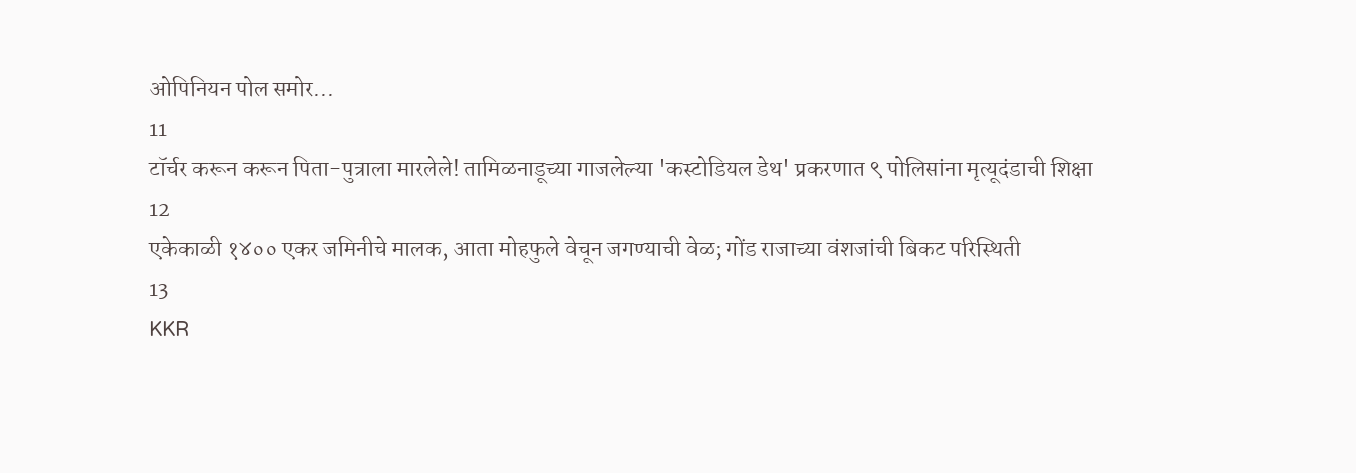ओपिनियन पोल समोर...
11
टॉर्चर करून करून पिता-पुत्राला मारलेले! तामिळनाडूच्या गाजलेल्या 'कस्टोडियल डेथ' प्रकरणात ९ पोलिसांना मृत्यूदंडाची शिक्षा
12
एकेकाळी १४०० एकर जमिनीचे मालक, आता मोहफुले वेचून जगण्याची वेळ; गोंड राजाच्या वंशजांची बिकट परिस्थिती
13
KKR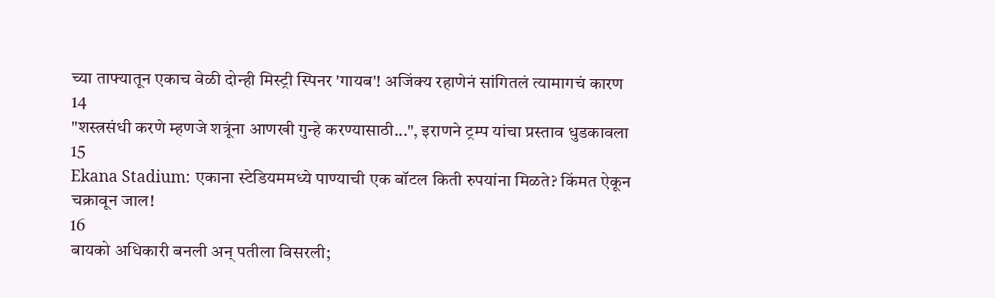च्या ताफ्यातून एकाच वेळी दोन्ही मिस्ट्री स्पिनर 'गायब'! अजिंक्य रहाणेनं सांगितलं त्यामागचं कारण
14
"शस्त्रसंधी करणे म्हणजे शत्रूंना आणखी गुन्हे करण्यासाठी...", इराणने ट्रम्प यांचा प्रस्ताव धुडकावला
15
Ekana Stadium: एकाना स्टेडियममध्ये पाण्याची एक बॉटल किती रुपयांना मिळते? किंमत ऐकून चक्रावून जाल!
16
बायको अधिकारी बनली अन् पतीला विसरली;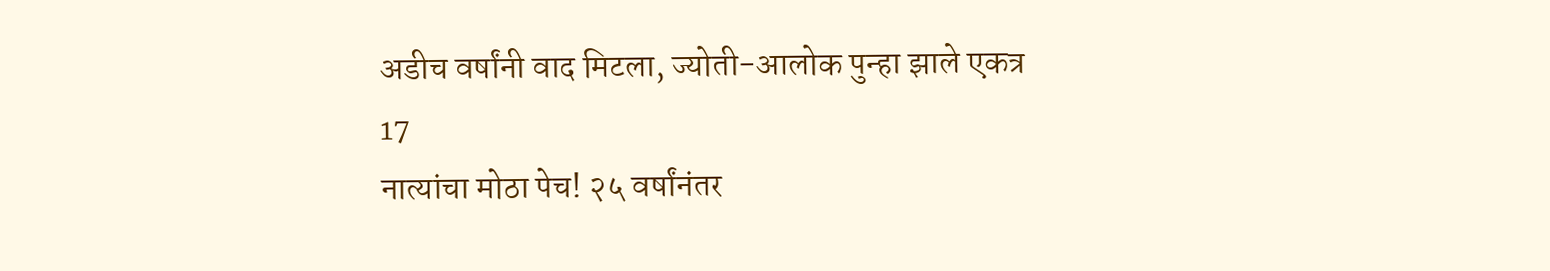अडीच वर्षांनी वाद मिटला, ज्योती-आलोक पुन्हा झाले एकत्र
17
नात्यांचा मोठा पेच! २५ वर्षांनंतर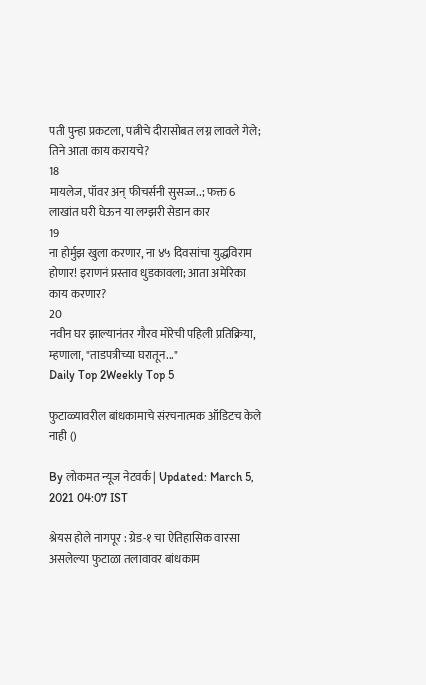पती पुन्हा प्रकटला, पत्नीचे दीरासोबत लग्न लावले गेले; तिने आता काय करायचे?
18
मायलेज, पॉवर अन् फीचर्सनी सुसज्ज..; फक्त 6 लाखांत घरी घेऊन या लग्झरी सेडान कार
19
ना होर्मुझ खुला करणार, ना ४५ दिवसांचा युद्धविराम होणार! इराणनं प्रस्ताव धुडकावला; आता अमेरिका काय करणार?
20
नवीन घर झाल्यानंतर गौरव मोरेची पहिली प्रतिक्रिया, म्हणाला, "ताडपत्रीच्या घरातून..."
Daily Top 2Weekly Top 5

फुटाळ्यावरील बांधकामाचे संरचनात्मक ऑडिटच केले नाही ()

By लोकमत न्यूज नेटवर्क | Updated: March 5, 2021 04:07 IST

श्रेयस होले नागपूर : ग्रेड-१ चा ऐतिहासिक वारसा असलेल्या फुटाळा तलावावर बांधकाम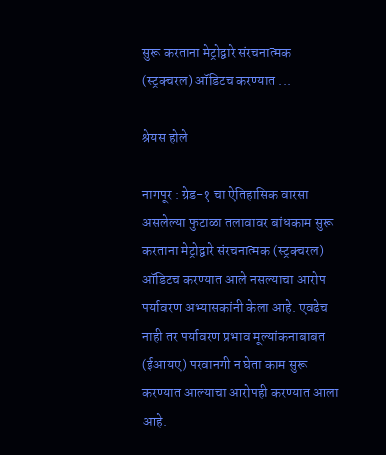सुरू करताना मेट्रोद्वारे संरचनात्मक (स्ट्रक्चरल) ऑडिटच करण्यात ...

श्रेयस होले

नागपूर : ग्रेड-१ चा ऐतिहासिक वारसा असलेल्या फुटाळा तलावावर बांधकाम सुरू करताना मेट्रोद्वारे संरचनात्मक (स्ट्रक्चरल) ऑडिटच करण्यात आले नसल्याचा आरोप पर्यावरण अभ्यासकांनी केला आहे. एवढेच नाही तर पर्यावरण प्रभाव मूल्यांकनाबाबत (ईआयए) परवानगी न घेता काम सुरू करण्यात आल्याचा आरोपही करण्यात आला आहे.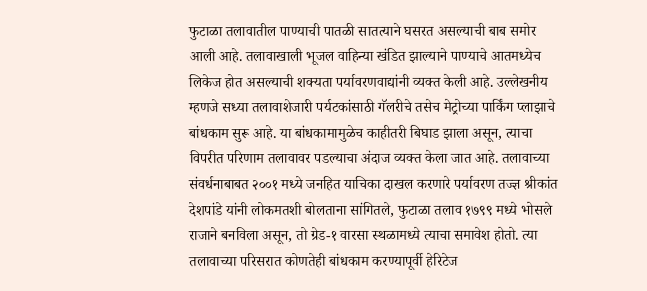फुटाळा तलावातील पाण्याची पातळी सातत्याने घसरत असल्याची बाब समोर आली आहे. तलावाखाली भूजल वाहिन्या खंडित झाल्याने पाण्याचे आतमध्येच लिकेज होत असल्याची शक्यता पर्यावरणवाद्यांनी व्यक्त केली आहे. उल्लेखनीय म्हणजे सध्या तलावाशेजारी पर्यटकांसाठी गॅलरीचे तसेच मेट्रोच्या पार्किंग प्लाझाचे बांधकाम सुरू आहे. या बांधकामामुळेच काहीतरी बिघाड झाला असून, त्याचा विपरीत परिणाम तलावावर पडल्याचा अंदाज व्यक्त केला जात आहे. तलावाच्या संवर्धनाबाबत २००१ मध्ये जनहित याचिका दाखल करणारे पर्यावरण तज्ज्ञ श्रीकांत देशपांडे यांनी लोकमतशी बोलताना सांगितले, फुटाळा तलाव १७९९ मध्ये भोसले राजाने बनविला असून, तो ग्रेड-१ वारसा स्थळामध्ये त्याचा समावेश होतो. त्या तलावाच्या परिसरात कोणतेही बांधकाम करण्यापूर्वी हेरिटेज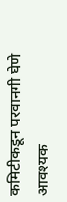कमिटीकडून परवानगी घेणे आवश्यक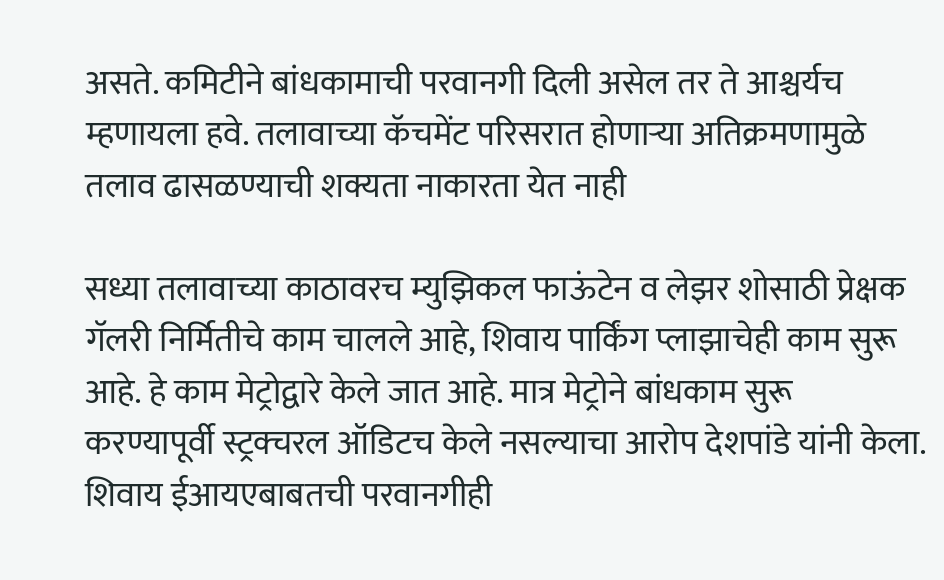असते. कमिटीने बांधकामाची परवानगी दिली असेल तर ते आश्चर्यच म्हणायला हवे. तलावाच्या कॅचमेंट परिसरात होणाऱ्या अतिक्रमणामुळे तलाव ढासळण्याची शक्यता नाकारता येत नाही

सध्या तलावाच्या काठावरच म्युझिकल फाऊंटेन व लेझर शोसाठी प्रेक्षक गॅलरी निर्मितीचे काम चालले आहे, शिवाय पार्किंग प्लाझाचेही काम सुरू आहे. हे काम मेट्रोद्वारे केले जात आहे. मात्र मेट्रोने बांधकाम सुरू करण्यापूर्वी स्ट्रक्चरल ऑडिटच केले नसल्याचा आरोप देशपांडे यांनी केला. शिवाय ईआयएबाबतची परवानगीही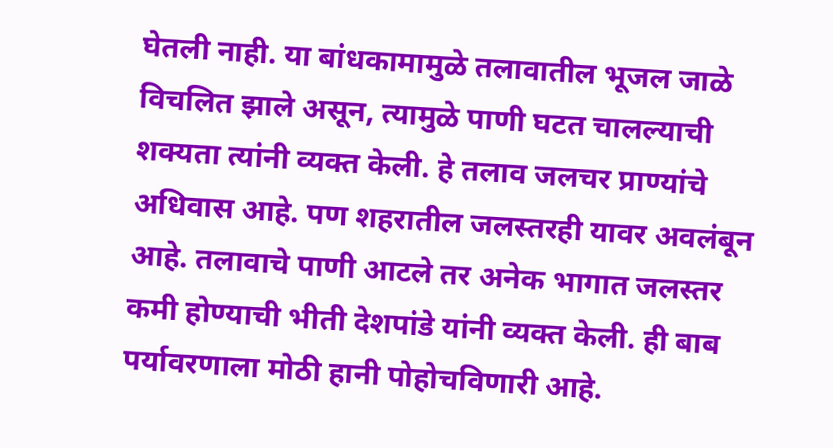घेतली नाही. या बांधकामामुळे तलावातील भूजल जाळे विचलित झाले असून, त्यामुळे पाणी घटत चालल्याची शक्यता त्यांनी व्यक्त केली. हे तलाव जलचर प्राण्यांचे अधिवास आहे. पण शहरातील जलस्तरही यावर अवलंबून आहे. तलावाचे पाणी आटले तर अनेक भागात जलस्तर कमी होण्याची भीती देशपांडे यांनी व्यक्त केली. ही बाब पर्यावरणाला मोठी हानी पोहोचविणारी आहे.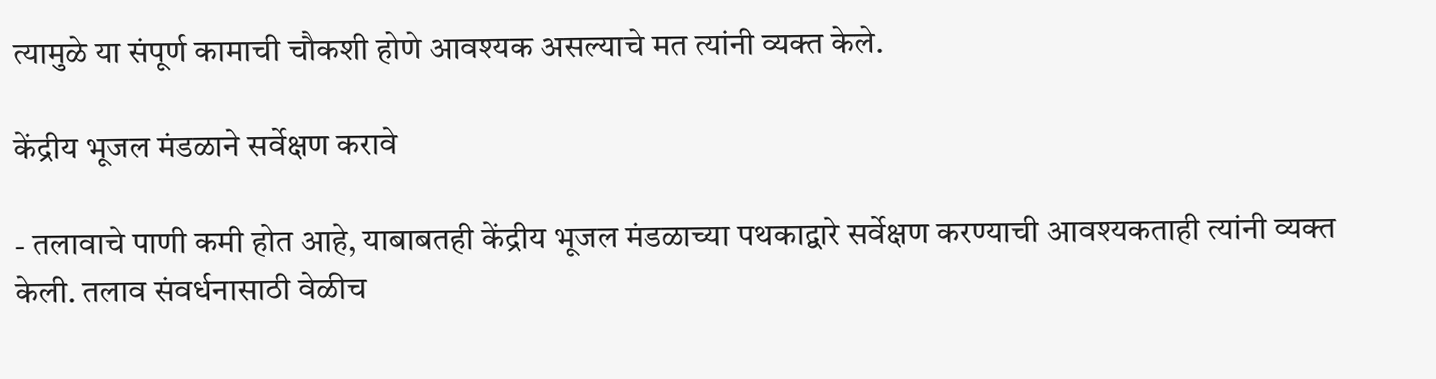त्यामुळे या संपूर्ण कामाची चौकशी होणे आवश्यक असल्याचे मत त्यांनी व्यक्त केले.

केंद्रीय भूजल मंडळाने सर्वेक्षण करावे

- तलावाचे पाणी कमी होत आहे, याबाबतही केंद्रीय भूजल मंडळाच्या पथकाद्वारे सर्वेक्षण करण्याची आवश्यकताही त्यांनी व्यक्त केली. तलाव संवर्धनासाठी वेळीच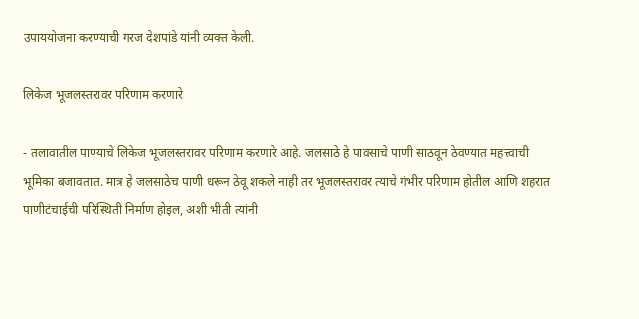उपाययोजना करण्याची गरज देशपांडे यांनी व्यक्त केली.

लिकेज भूजलस्तरावर परिणाम करणारे

- तलावातील पाण्याचे लिकेज भूजलस्तरावर परिणाम करणारे आहे. जलसाठे हे पावसाचे पाणी साठवून ठेवण्यात महत्त्वाची भूमिका बजावतात. मात्र हे जलसाठेच पाणी धरून ठेवू शकले नाही तर भूजलस्तरावर त्याचे गंभीर परिणाम होतील आणि शहरात पाणीटंचाईची परिस्थिती निर्माण होइल, अशी भीती त्यांनी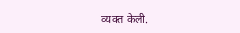व्यक्त केली.